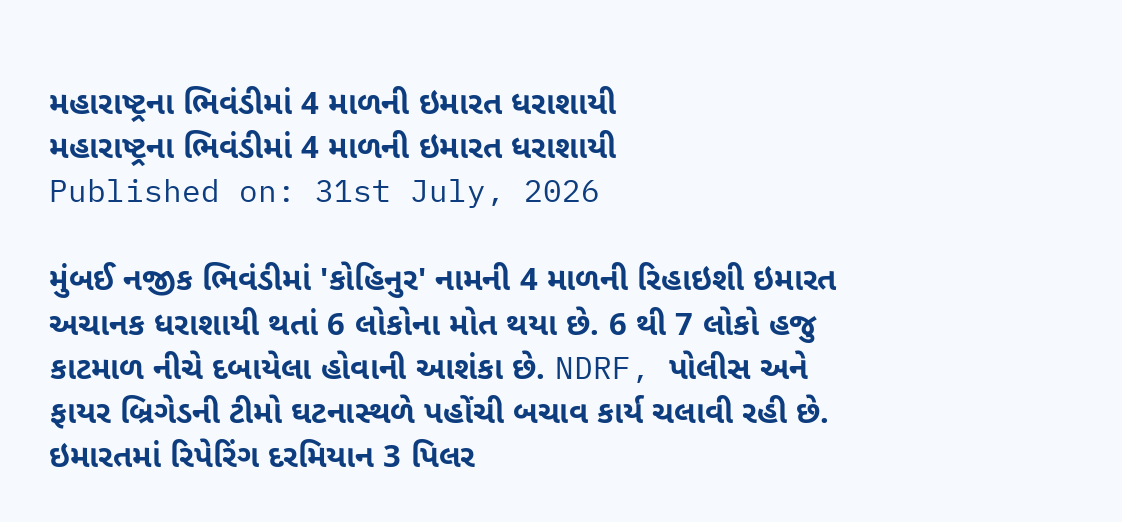મહારાષ્ટ્રના ભિવંડીમાં 4 માળની ઇમારત ધરાશાયી
મહારાષ્ટ્રના ભિવંડીમાં 4 માળની ઇમારત ધરાશાયી
Published on: 31st July, 2026

મુંબઈ નજીક ભિવંડીમાં 'કોહિનુર' નામની 4 માળની રિહાઇશી ઇમારત અચાનક ધરાશાયી થતાં 6 લોકોના મોત થયા છે. 6 થી 7 લોકો હજુ કાટમાળ નીચે દબાયેલા હોવાની આશંકા છે. NDRF, પોલીસ અને ફાયર બ્રિગેડની ટીમો ઘટનાસ્થળે પહોંચી બચાવ કાર્ય ચલાવી રહી છે. ઇમારતમાં રિપેરિંગ દરમિયાન 3 પિલર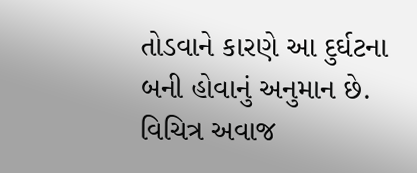તોડવાને કારણે આ દુર્ઘટના બની હોવાનું અનુમાન છે. વિચિત્ર અવાજ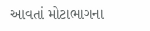આવતાં મોટાભાગના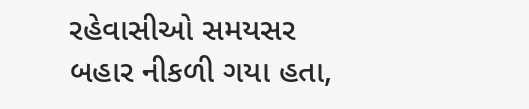રહેવાસીઓ સમયસર બહાર નીકળી ગયા હતા,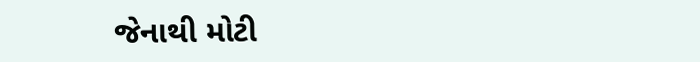જેનાથી મોટી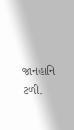જાનહાનિ ટળી.